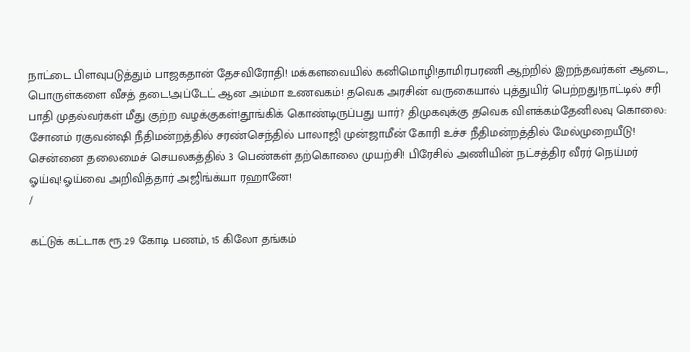நாட்டை பிளவுபடுத்தும் பாஜகதான் தேசவிரோதி! மக்களவையில் கனிமொழி!தாமிரபரணி ஆற்றில் இறந்தவர்கள் ஆடை, பொருள்களை வீசத் தடை!அப்டேட் ஆன அம்மா உணவகம்! தவெக அரசின் வருகையால் புத்துயிர் பெற்றது!நாட்டில் சரி பாதி முதல்வர்கள் மீது குற்ற வழக்குகள்!தூங்கிக் கொண்டிருப்பது யார்? திமுகவுக்கு தவெக விளக்கம்தேனிலவு கொலை: சோனம் ரகுவன்ஷி நீதிமன்றத்தில் சரண்செந்தில் பாலாஜி முன்ஜாமீன் கோரி உச்ச நீதிமன்றத்தில் மேல்முறையீடு! சென்னை தலைமைச் செயலகத்தில் 3 பெண்கள் தற்கொலை முயற்சி! பிரேசில் அணியின் நட்சத்திர வீரர் நெய்மர் ஓய்வு!ஓய்வை அறிவித்தார் அஜிங்க்யா ரஹானே!
/

கட்டுக் கட்டாக ரூ.29 கோடி பணம், 15 கிலோ தங்கம்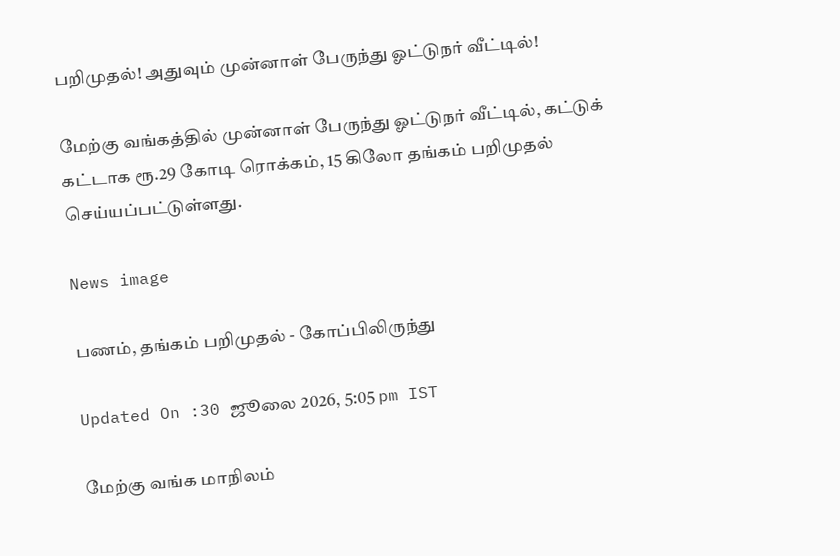பறிமுதல்! அதுவும் முன்னாள் பேருந்து ஓட்டுநர் வீட்டில்!

மேற்கு வங்கத்தில் முன்னாள் பேருந்து ஓட்டுநர் வீட்டில், கட்டுக் கட்டாக ரூ.29 கோடி ரொக்கம், 15 கிலோ தங்கம் பறிமுதல் செய்யப்பட்டுள்ளது.

News image

பணம், தங்கம் பறிமுதல் - கோப்பிலிருந்து

Updated On :30 ஜூலை 2026, 5:05 pm IST

மேற்கு வங்க மாநிலம்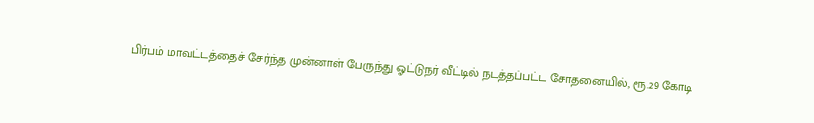பிர்பம் மாவட்டத்தைச் சேர்ந்த முன்னாள் பேருந்து ஓட்டுநர் வீட்டில் நடத்தப்பட்ட சோதனையில், ரூ.29 கோடி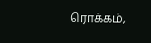ரொக்கம்,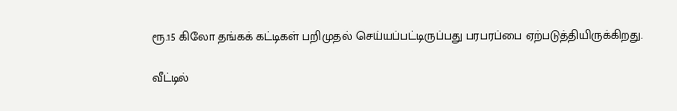ரூ.15 கிலோ தங்கக் கட்டிகள் பறிமுதல் செய்யப்பட்டிருப்பது பரபரப்பை ஏற்படுத்தியிருக்கிறது.

வீட்டில்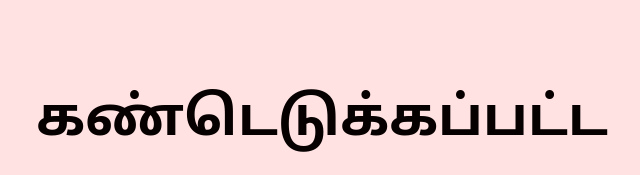கண்டெடுக்கப்பட்ட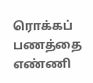ரொக்கப் பணத்தை எண்ணி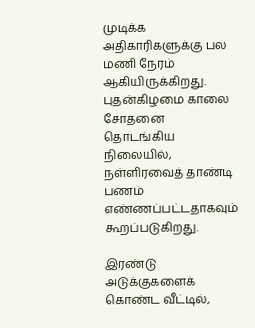முடிக்க அதிகாரிகளுக்கு பல மணி நேரம் ஆகியிருக்கிறது. புதன்கிழமை காலை சோதனை தொடங்கிய நிலையில், நள்ளிரவைத் தாண்டி பணம் எண்ணப்பட்டதாகவும் கூறப்படுகிறது.

இரண்டு அடுக்குகளைக் கொண்ட வீட்டில்,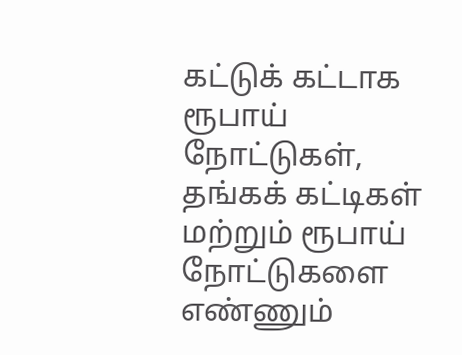கட்டுக் கட்டாக ரூபாய் நோட்டுகள், தங்கக் கட்டிகள் மற்றும் ரூபாய் நோட்டுகளை எண்ணும்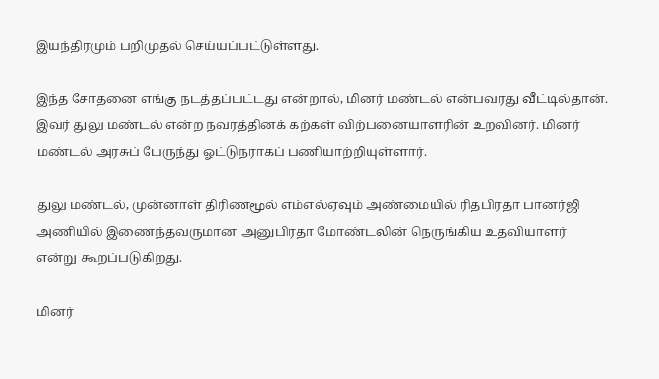இயந்திரமும் பறிமுதல் செய்யப்பட்டுள்ளது.

இந்த சோதனை எங்கு நடத்தப்பட்டது என்றால், மினர் மண்டல் என்பவரது வீட்டில்தான். இவர் துலு மண்டல் என்ற நவரத்தினக் கற்கள் விற்பனையாளரின் உறவினர். மினர் மண்டல் அரசுப் பேருந்து ஓட்டுநராகப் பணியாற்றியுள்ளார்.

துலு மண்டல், முன்னாள் திரிணமூல் எம்எல்ஏவும் அண்மையில் ரிதபிரதா பானர்ஜி அணியில் இணைந்தவருமான அனுபிரதா மோண்டலின் நெருங்கிய உதவியாளர் என்று கூறப்படுகிறது.

மினர்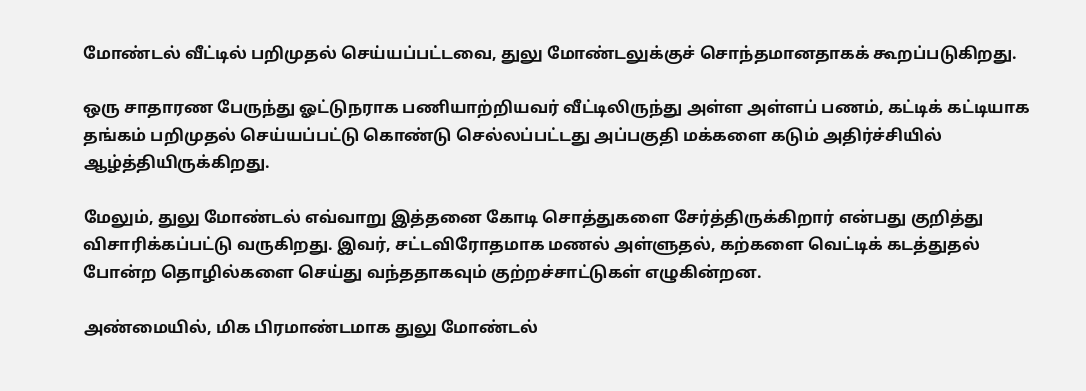மோண்டல் வீட்டில் பறிமுதல் செய்யப்பட்டவை, துலு மோண்டலுக்குச் சொந்தமானதாகக் கூறப்படுகிறது.

ஒரு சாதாரண பேருந்து ஓட்டுநராக பணியாற்றியவர் வீட்டிலிருந்து அள்ள அள்ளப் பணம், கட்டிக் கட்டியாக தங்கம் பறிமுதல் செய்யப்பட்டு கொண்டு செல்லப்பட்டது அப்பகுதி மக்களை கடும் அதிர்ச்சியில் ஆழ்த்தியிருக்கிறது.

மேலும், துலு மோண்டல் எவ்வாறு இத்தனை கோடி சொத்துகளை சேர்த்திருக்கிறார் என்பது குறித்து விசாரிக்கப்பட்டு வருகிறது. இவர், சட்டவிரோதமாக மணல் அள்ளுதல், கற்களை வெட்டிக் கடத்துதல் போன்ற தொழில்களை செய்து வந்ததாகவும் குற்றச்சாட்டுகள் எழுகின்றன.

அண்மையில், மிக பிரமாண்டமாக துலு மோண்டல்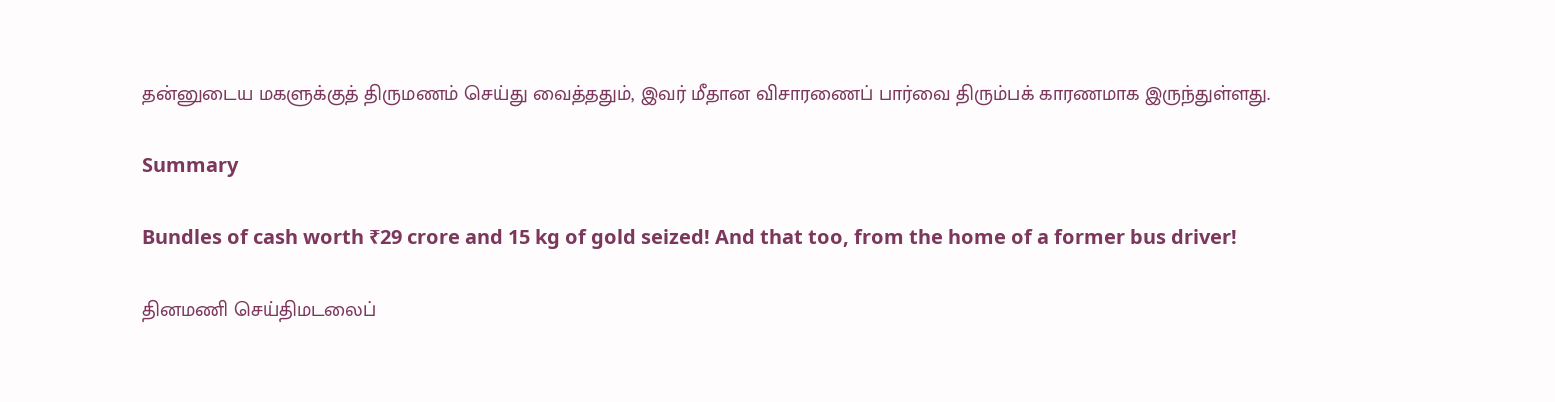தன்னுடைய மகளுக்குத் திருமணம் செய்து வைத்ததும், இவர் மீதான விசாரணைப் பார்வை திரும்பக் காரணமாக இருந்துள்ளது.

Summary

Bundles of cash worth ₹29 crore and 15 kg of gold seized! And that too, from the home of a former bus driver!

தினமணி செய்திமடலைப்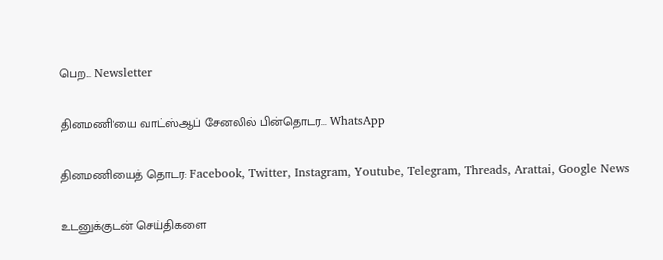பெற... Newsletter

தினமணி'யை வாட்ஸ்ஆப் சேனலில் பின்தொடர... WhatsApp

தினமணியைத் தொடர: Facebook, Twitter, Instagram, Youtube, Telegram, Threads, Arattai, Google News

உடனுக்குடன் செய்திகளை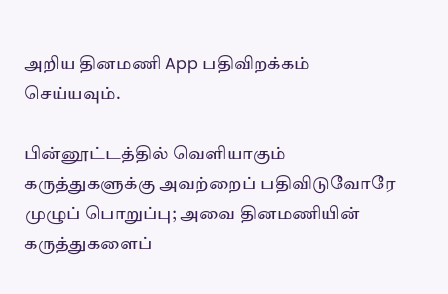அறிய தினமணி App பதிவிறக்கம் செய்யவும்.

பின்னூட்டத்தில் வெளியாகும் கருத்துகளுக்கு அவற்றைப் பதிவிடுவோரே முழுப் பொறுப்பு; அவை தினமணியின் கருத்துகளைப்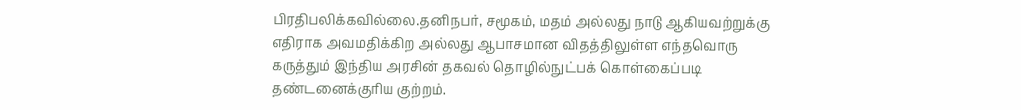பிரதிபலிக்கவில்லை.தனிநபர், சமூகம், மதம் அல்லது நாடு ஆகியவற்றுக்கு எதிராக அவமதிக்கிற அல்லது ஆபாசமான விதத்திலுள்ள எந்தவொரு கருத்தும் இந்திய அரசின் தகவல் தொழில்நுட்பக் கொள்கைப்படி தண்டனைக்குரிய குற்றம்.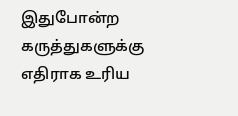இதுபோன்ற கருத்துகளுக்கு எதிராக உரிய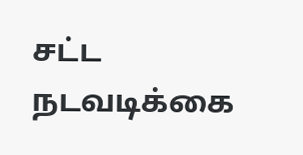சட்ட நடவடிக்கை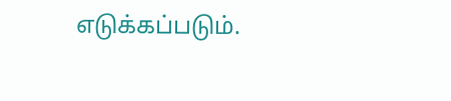எடுக்கப்படும்.